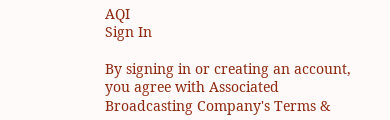AQI
Sign In

By signing in or creating an account, you agree with Associated Broadcasting Company's Terms &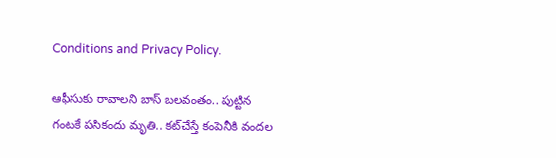Conditions and Privacy Policy.

ఆఫీసుకు రావాలని బాస్ బలవంతం.. పుట్టిన గంటకే పసికందు మృతి.. కట్‌చేస్తే కంపెనీకి వందల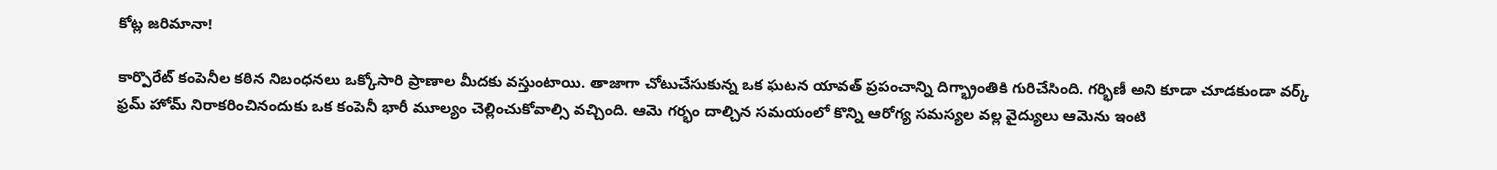కోట్ల జరిమానా!

కార్పొరేట్ కంపెనీల కఠిన నిబంధనలు ఒక్కోసారి ప్రాణాల మీదకు వస్తుంటాయి. తాజాగా చోటుచేసుకున్న ఒక ఘటన యావత్ ప్రపంచాన్ని దిగ్భ్రాంతికి గురిచేసింది. గర్భిణీ అని కూడా చూడకుండా వర్క్ ఫ్రమ్ హోమ్ నిరాకరించినందుకు ఒక కంపెనీ భారీ మూల్యం చెల్లించుకోవాల్సి వచ్చింది. ఆమె గర్భం దాల్చిన సమయంలో కొన్ని ఆరోగ్య సమస్యల వల్ల వైద్యులు ఆమెను ఇంటి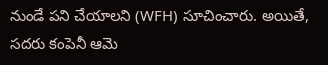నుండే పని చేయాలని (WFH) సూచించారు. అయితే, సదరు కంపెనీ ఆమె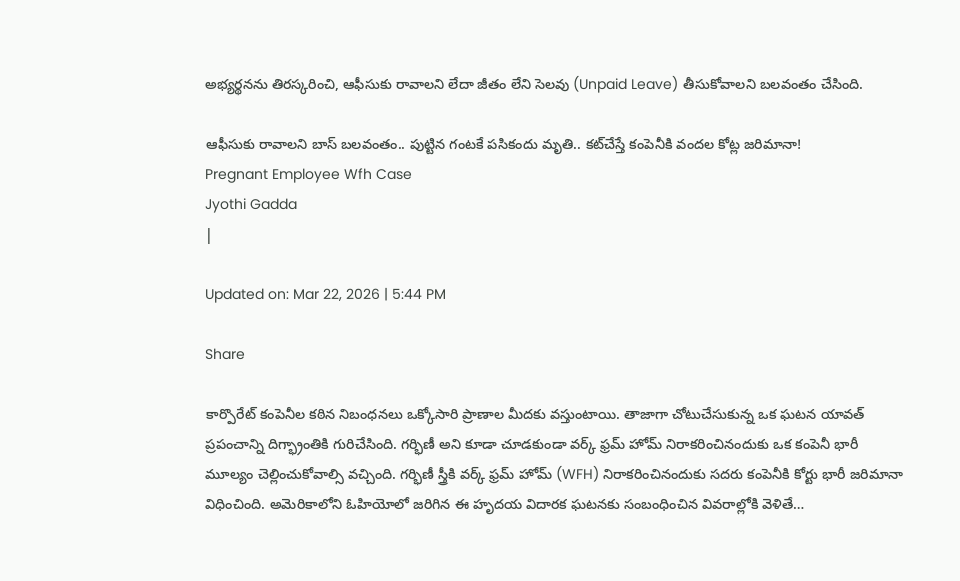అభ్యర్థనను తిరస్కరించి, ఆఫీసుకు రావాలని లేదా జీతం లేని సెలవు (Unpaid Leave) తీసుకోవాలని బలవంతం చేసింది.

ఆఫీసుకు రావాలని బాస్ బలవంతం.. పుట్టిన గంటకే పసికందు మృతి.. కట్‌చేస్తే కంపెనీకి వందల కోట్ల జరిమానా!
Pregnant Employee Wfh Case
Jyothi Gadda
|

Updated on: Mar 22, 2026 | 5:44 PM

Share

కార్పొరేట్ కంపెనీల కఠిన నిబంధనలు ఒక్కోసారి ప్రాణాల మీదకు వస్తుంటాయి. తాజాగా చోటుచేసుకున్న ఒక ఘటన యావత్ ప్రపంచాన్ని దిగ్భ్రాంతికి గురిచేసింది. గర్భిణీ అని కూడా చూడకుండా వర్క్ ఫ్రమ్ హోమ్ నిరాకరించినందుకు ఒక కంపెనీ భారీ మూల్యం చెల్లించుకోవాల్సి వచ్చింది. గర్భిణీ స్త్రీకి వర్క్ ఫ్రమ్ హోమ్ (WFH) నిరాకరించినందుకు సదరు కంపెనీకి కోర్టు భారీ జరిమానా విధించింది. అమెరికాలోని ఓహియోలో జరిగిన ఈ హృదయ విదారక ఘటనకు సంబంధించిన వివరాల్లోకి వెళితే…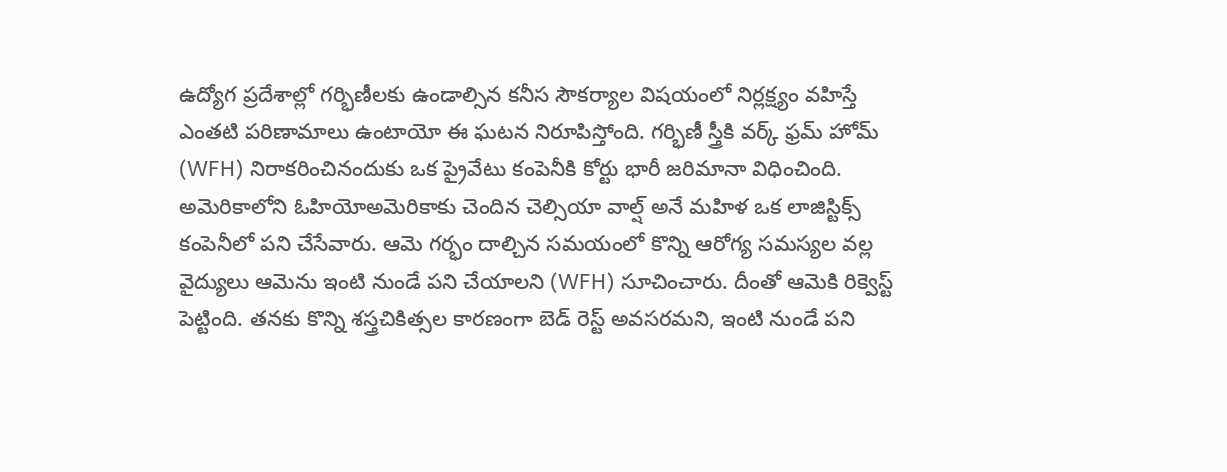ఉద్యోగ ప్రదేశాల్లో గర్భిణీలకు ఉండాల్సిన కనీస సౌకర్యాల విషయంలో నిర్లక్ష్యం వహిస్తే ఎంతటి పరిణామాలు ఉంటాయో ఈ ఘటన నిరూపిస్తోంది. గర్భిణీ స్త్రీకి వర్క్ ఫ్రమ్ హోమ్ (WFH) నిరాకరించినందుకు ఒక ప్రైవేటు కంపెనీకి కోర్టు భారీ జరిమానా విధించింది. అమెరికాలోని ఓహియోఅమెరికాకు చెందిన చెల్సియా వాల్ష్ అనే మహిళ ఒక లాజిస్టిక్స్ కంపెనీలో పని చేసేవారు. ఆమె గర్భం దాల్చిన సమయంలో కొన్ని ఆరోగ్య సమస్యల వల్ల వైద్యులు ఆమెను ఇంటి నుండే పని చేయాలని (WFH) సూచించారు. దీంతో ఆమెకి రిక్వెస్ట్‌ పెట్టింది. తనకు కొన్ని శస్త్రచికిత్సల కారణంగా బెడ్ రెస్ట్ అవసరమని, ఇంటి నుండే పని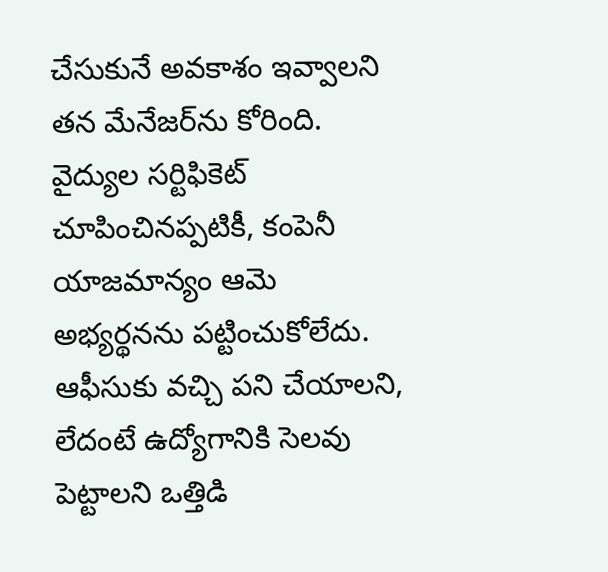చేసుకునే అవకాశం ఇవ్వాలని తన మేనేజర్‌ను కోరింది. వైద్యుల సర్టిఫికెట్ చూపించినప్పటికీ, కంపెనీ యాజమాన్యం ఆమె అభ్యర్థనను పట్టించుకోలేదు. ఆఫీసుకు వచ్చి పని చేయాలని, లేదంటే ఉద్యోగానికి సెలవు పెట్టాలని ఒత్తిడి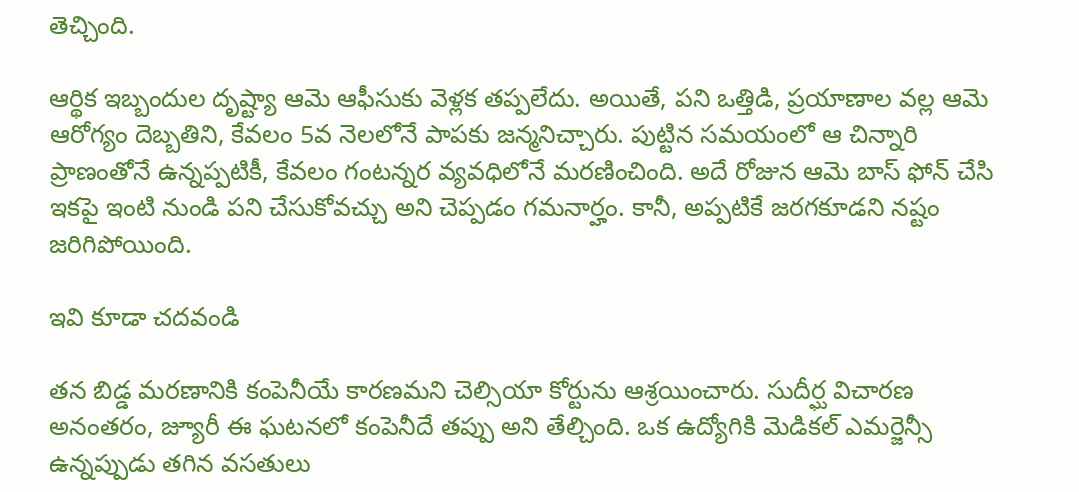తెచ్చింది.

ఆర్థిక ఇబ్బందుల దృష్ట్యా ఆమె ఆఫీసుకు వెళ్లక తప్పలేదు. అయితే, పని ఒత్తిడి, ప్రయాణాల వల్ల ఆమె ఆరోగ్యం దెబ్బతిని, కేవలం 5వ నెలలోనే పాపకు జన్మనిచ్చారు. పుట్టిన సమయంలో ఆ చిన్నారి ప్రాణంతోనే ఉన్నప్పటికీ, కేవలం గంటన్నర వ్యవధిలోనే మరణించింది. అదే రోజున ఆమె బాస్ ఫోన్ చేసి ఇకపై ఇంటి నుండి పని చేసుకోవచ్చు అని చెప్పడం గమనార్హం. కానీ, అప్పటికే జరగకూడని నష్టం జరిగిపోయింది.

ఇవి కూడా చదవండి

తన బిడ్డ మరణానికి కంపెనీయే కారణమని చెల్సియా కోర్టును ఆశ్రయించారు. సుదీర్ఘ విచారణ అనంతరం, జ్యూరీ ఈ ఘటనలో కంపెనీదే తప్పు అని తేల్చింది. ఒక ఉద్యోగికి మెడికల్ ఎమర్జెన్సీ ఉన్నప్పుడు తగిన వసతులు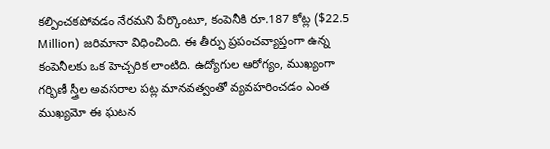కల్పించకపోవడం నేరమని పేర్కొంటూ, కంపెనీకి రూ.187 కోట్ల ($22.5 Million) జరిమానా విధించింది. ఈ తీర్పు ప్రపంచవ్యాప్తంగా ఉన్న కంపెనీలకు ఒక హెచ్చరిక లాంటిది. ఉద్యోగుల ఆరోగ్యం, ముఖ్యంగా గర్భిణీ స్త్రీల అవసరాల పట్ల మానవత్వంతో వ్యవహరించడం ఎంత ముఖ్యమో ఈ ఘటన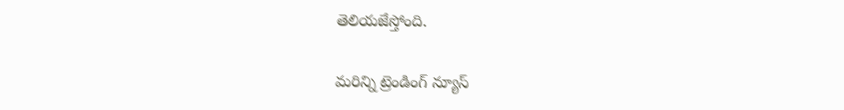తెలియజేస్తోంది.

మరిన్ని ట్రెండింగ్ న్యూస్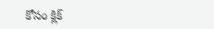కోసం క్లిక్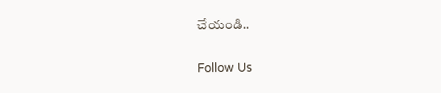చేయండి..

Follow Us